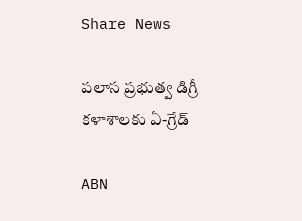Share News

పలాస ప్రభుత్వ డిగ్రీ కళాశాలకు ఏ-గ్రేడ్‌

ABN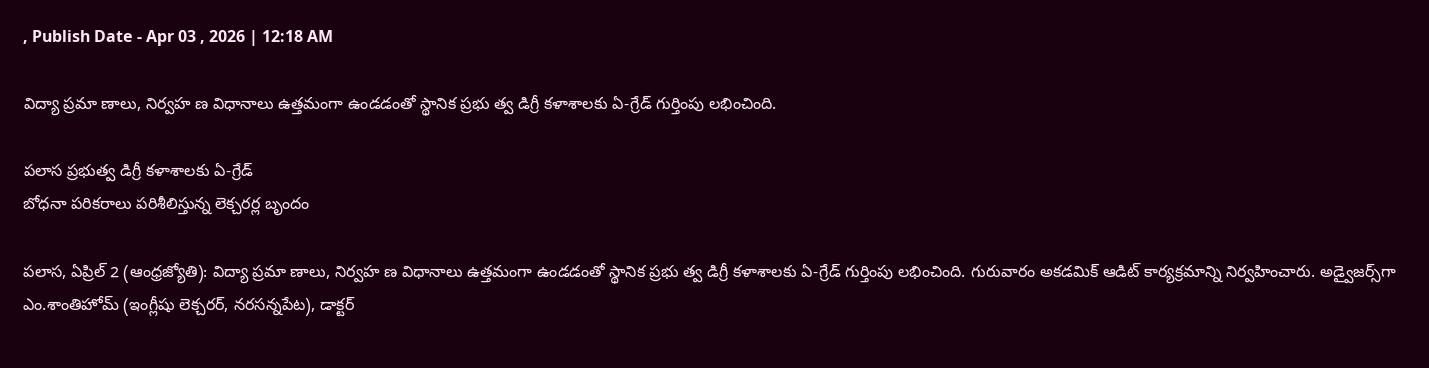, Publish Date - Apr 03 , 2026 | 12:18 AM

విద్యా ప్రమా ణాలు, నిర్వహ ణ విధానాలు ఉత్తమంగా ఉండడంతో స్థానిక ప్రభు త్వ డిగ్రీ కళాశాలకు ఏ-గ్రేడ్‌ గుర్తింపు లభించింది.

పలాస ప్రభుత్వ డిగ్రీ కళాశాలకు ఏ-గ్రేడ్‌
బోధనా పరికరాలు పరిశీలిస్తున్న లెక్చరర్ల బృందం

పలాస, ఏప్రిల్‌ 2 (ఆంధ్రజ్యోతి): విద్యా ప్రమా ణాలు, నిర్వహ ణ విధానాలు ఉత్తమంగా ఉండడంతో స్థానిక ప్రభు త్వ డిగ్రీ కళాశాలకు ఏ-గ్రేడ్‌ గుర్తింపు లభించింది. గురువారం అకడమిక్‌ ఆడిట్‌ కార్యక్రమాన్ని నిర్వహించారు. అడ్వైజర్స్‌గా ఎం.శాంతిహోమ్‌ (ఇంగ్లీషు లెక్చరర్‌, నరసన్నపేట), డాక్టర్‌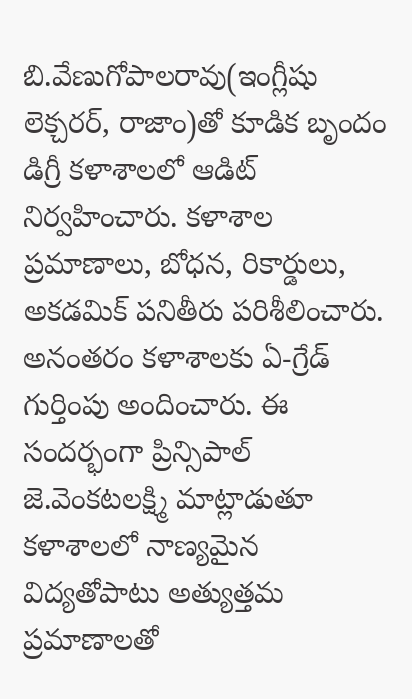బి.వేణుగోపాలరావు(ఇంగ్లీషు లెక్చరర్‌, రాజాం)తో కూడిక బృందం డిగ్రీ కళాశాలలో ఆడిట్‌ నిర్వహించారు. కళాశాల ప్రమాణాలు, బోధన, రికార్డులు, అకడమిక్‌ పనితీరు పరిశీలించారు. అనంతరం కళాశాలకు ఏ-గ్రేడ్‌ గుర్తింపు అందించారు. ఈ సందర్భంగా ప్రిన్సిపాల్‌ జె.వెంకటలక్ష్మి మాట్లాడుతూ కళాశాలలో నాణ్యమైన విద్యతోపాటు అత్యుత్తమ ప్రమాణాలతో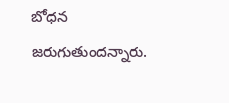బోధన జరుగుతుందన్నారు.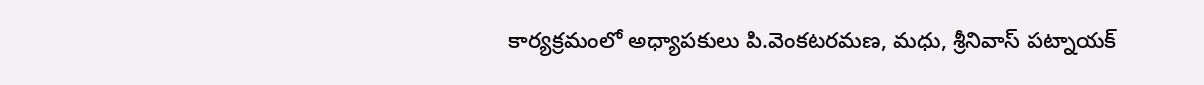కార్యక్రమంలో అధ్యాపకులు పి.వెంకటరమణ, మధు, శ్రీనివాస్‌ పట్నాయక్‌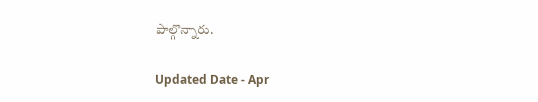పాల్గొన్నారు.

Updated Date - Apr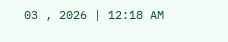03 , 2026 | 12:18 AM